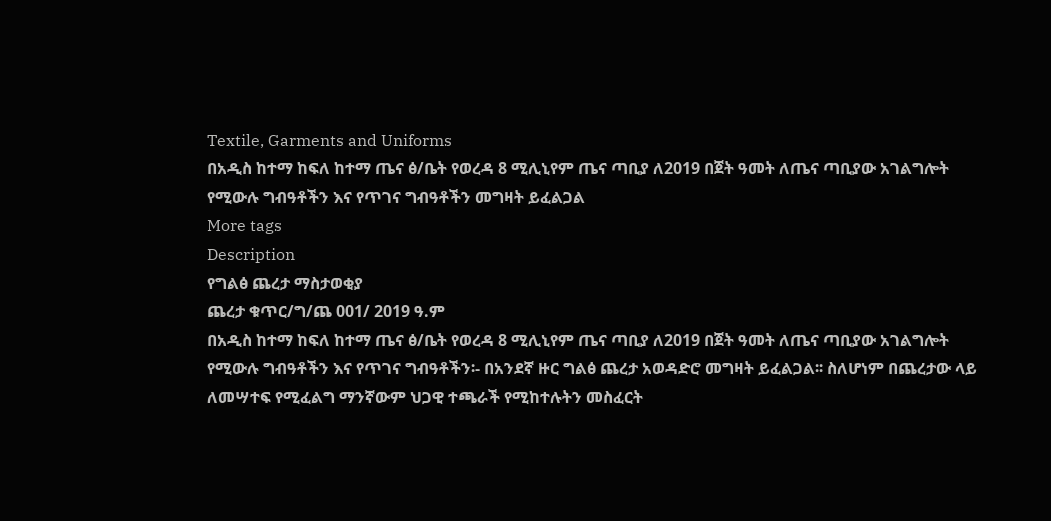Textile, Garments and Uniforms
በአዲስ ከተማ ከፍለ ከተማ ጤና ፅ/ቤት የወረዳ 8 ሚሊኒየም ጤና ጣቢያ ለ2019 በጀት ዓመት ለጤና ጣቢያው አገልግሎት የሚውሉ ግብዓቶችን እና የጥገና ግብዓቶችን መግዛት ይፈልጋል
More tags
Description
የግልፅ ጨረታ ማስታወቂያ
ጨረታ ቁጥር/ግ/ጨ 001/ 2019 ዓ.ም
በአዲስ ከተማ ከፍለ ከተማ ጤና ፅ/ቤት የወረዳ 8 ሚሊኒየም ጤና ጣቢያ ለ2019 በጀት ዓመት ለጤና ጣቢያው አገልግሎት የሚውሉ ግብዓቶችን እና የጥገና ግብዓቶችን፡- በአንደኛ ዙር ግልፅ ጨረታ አወዳድሮ መግዛት ይፈልጋል፡፡ ስለሆነም በጨረታው ላይ ለመሣተፍ የሚፈልግ ማንኛውም ህጋዊ ተጫራች የሚከተሉትን መስፈርት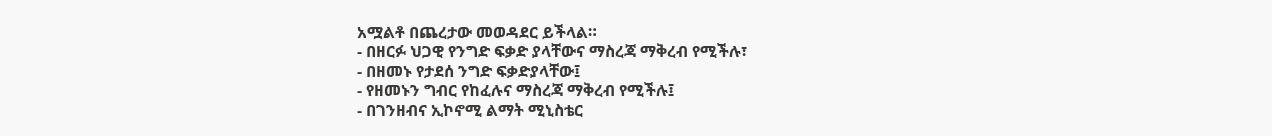አሟልቶ በጨረታው መወዳደር ይችላል።
- በዘርፉ ህጋዊ የንግድ ፍቃድ ያላቸውና ማስረጃ ማቅረብ የሚችሉ፣
- በዘመኑ የታደሰ ንግድ ፍቃድያላቸው፤
- የዘመኑን ግብር የከፈሉና ማስረጃ ማቅረብ የሚችሉ፤
- በገንዘብና ኢኮኖሚ ልማት ሚኒስቴር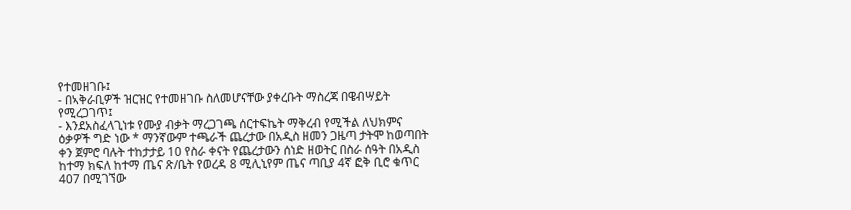የተመዘገቡ፤
- በኣቅራቢዎች ዝርዝር የተመዘገቡ ስለመሆናቸው ያቀረቡት ማስረጃ በዌብሣይት የሚረጋገጥ፤
- እንደአስፈላጊነቱ የሙያ ብቃት ማረጋገጫ ሰርተፍኬት ማቅረብ የሚችል ለህክምና ዕቃዎች ግድ ነው * ማንኛውም ተጫራች ጨረታው በአዲስ ዘመን ጋዜጣ ታትሞ ከወጣበት ቀን ጀምሮ ባሉት ተከታታይ 10 የስራ ቀናት የጨረታውን ሰነድ ዘወትር በስራ ሰዓት በአዲስ ከተማ ክፍለ ከተማ ጤና ጽ/ቤት የወረዳ 8 ሚሊኒየም ጤና ጣቢያ 4ኛ ፎቅ ቢሮ ቁጥር 407 በሚገኘው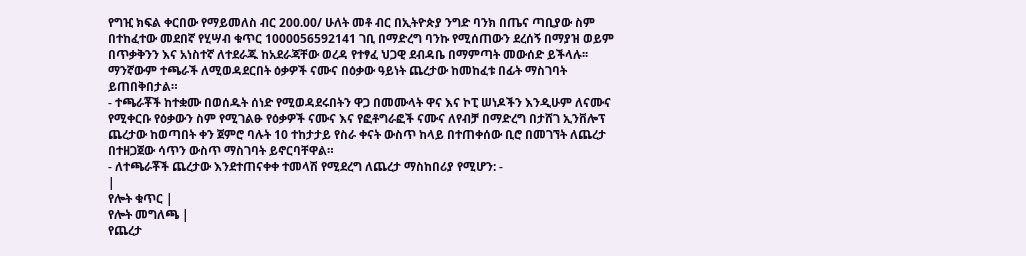የግዢ ክፍል ቀርበው የማይመለስ ብር 200.00/ ሁለት መቶ ብር በኢትዮጵያ ንግድ ባንክ በጤና ጣቢያው ስም በተከፈተው መደበኛ የሂሣብ ቁጥር 1000056592141 ገቢ በማድረግ ባንኩ የሚሰጠውን ደረሰኝ በማያዝ ወይም በጥቃቅንን እና አነስተኛ ለተደራጁ ከአደራጃቸው ወረዳ የተፃፈ ህጋዊ ደብዳቤ በማምጣት መውሰድ ይችላሉ፡፡ ማንኛውም ተጫራች ለሚወዳደርበት ዕቃዎች ናሙና በዕቃው ዓይነት ጨረታው ከመከፈቱ በፊት ማስገባት ይጠበቅበታል።
- ተጫራቾች ከተቋሙ በወሰዱት ሰነድ የሚወዳደሩበትን ዋጋ በመሙላት ዋና እና ኮፒ ሠነዶችን እንዲሁም ለናሙና የሚቀርቡ የዕቃውን ስም የሚገልፁ የዕቃዎች ናሙና እና የፎቶግራፎች ናሙና ለየብቻ በማድረግ በታሸገ ኢንቨሎፕ ጨረታው ከወጣበት ቀን ጀምሮ ባሉት 10 ተከታታይ የስራ ቀናት ውስጥ ከላይ በተጠቀሰው ቢሮ በመገኘት ለጨረታ በተዘጋጀው ሳጥን ውስጥ ማስገባት ይኖርባቸዋል።
- ለተጫራቾች ጨረታው እንደተጠናቀቀ ተመላሽ የሚደረግ ለጨረታ ማስከበሪያ የሚሆን: -
|
የሎት ቁጥር |
የሎት መግለጫ |
የጨረታ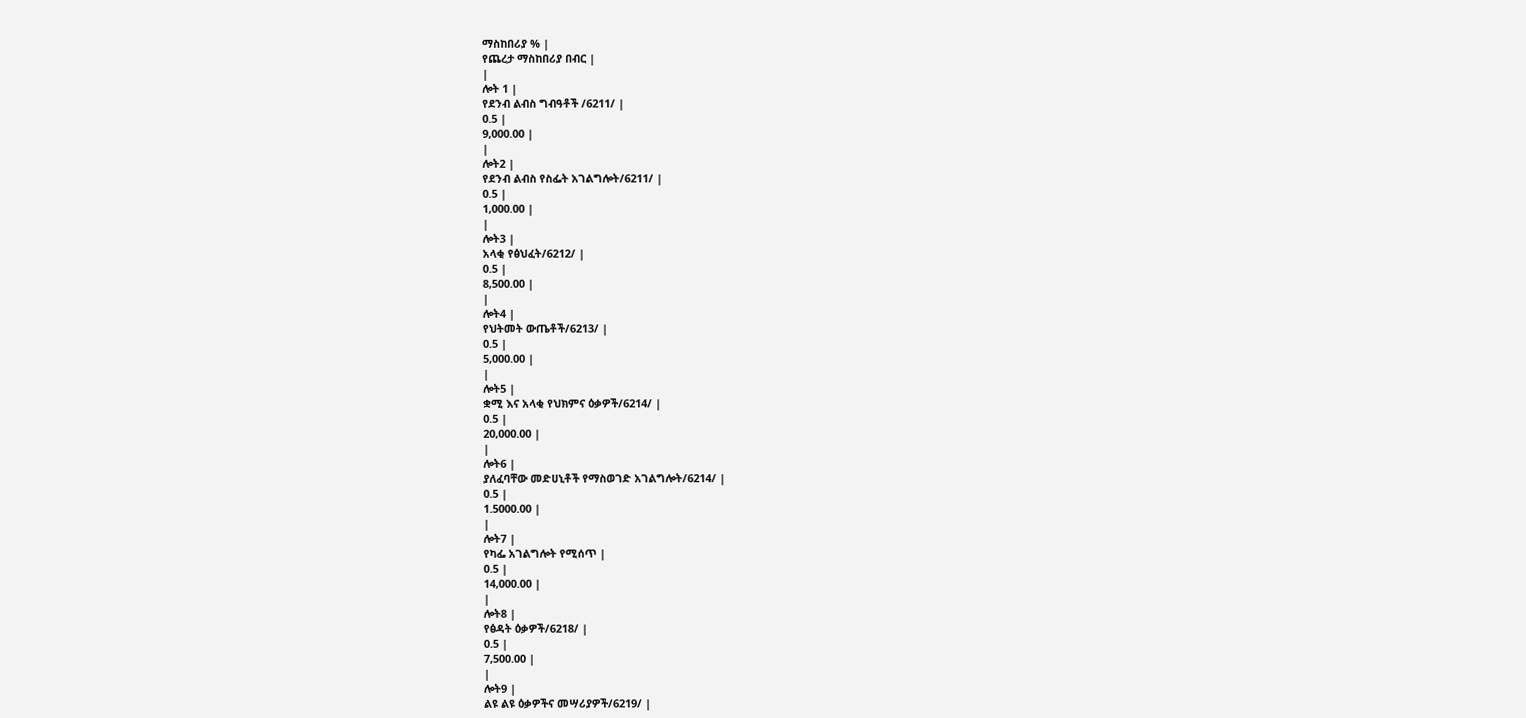ማስከበሪያ % |
የጨረታ ማስከበሪያ በብር |
|
ሎት 1 |
የደንብ ልብስ ግብዓቶች /6211/ |
0.5 |
9,000.00 |
|
ሎት2 |
የደንብ ልብስ የስፌት አገልግሎት/6211/ |
0.5 |
1,000.00 |
|
ሎት3 |
አላቂ የፅህፈት/6212/ |
0.5 |
8,500.00 |
|
ሎት4 |
የህትመት ውጤቶች/6213/ |
0.5 |
5,000.00 |
|
ሎት5 |
ቋሚ እና አላቂ የህክምና ዕቃዎች/6214/ |
0.5 |
20,000.00 |
|
ሎት6 |
ያለፈባቸው መድሀኒቶች የማስወገድ አገልግሎት/6214/ |
0.5 |
1.5000.00 |
|
ሎት7 |
የካፌ አገልግሎት የሚሰጥ |
0.5 |
14,000.00 |
|
ሎት8 |
የፅዳት ዕቃዎች/6218/ |
0.5 |
7,500.00 |
|
ሎት9 |
ልዩ ልዩ ዕቃዎችና መሣሪያዎች/6219/ |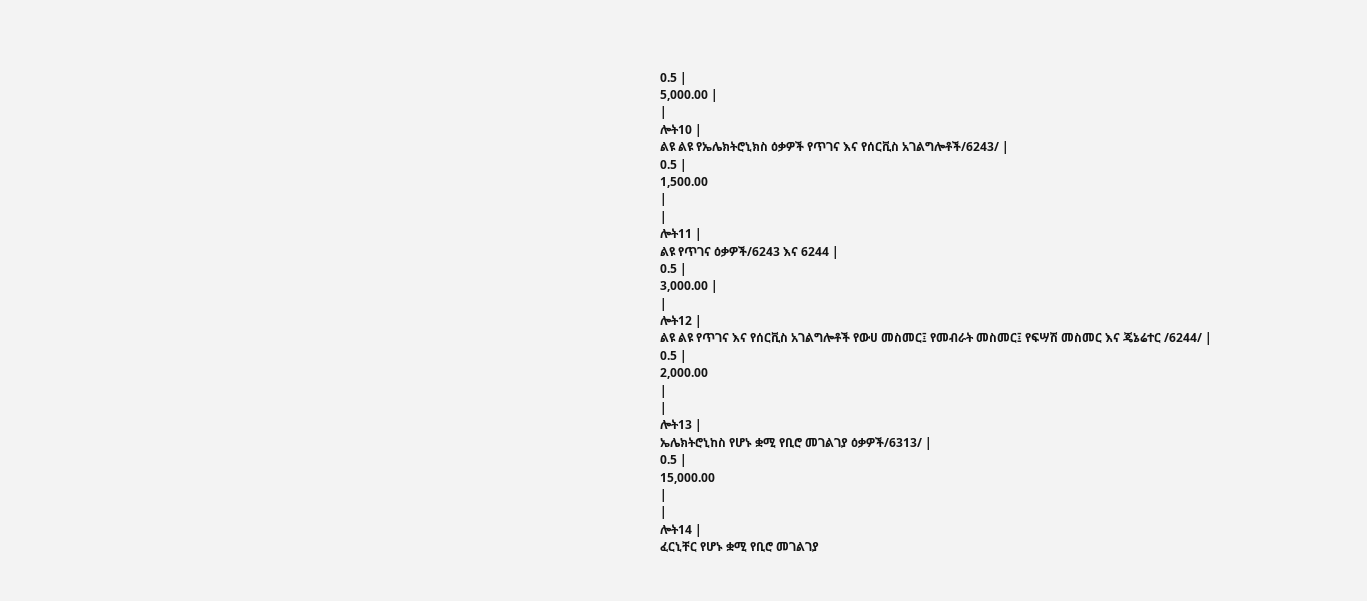0.5 |
5,000.00 |
|
ሎት10 |
ልዩ ልዩ የኤሌክትሮኒክስ ዕቃዎች የጥገና እና የሰርቪስ አገልግሎቶች/6243/ |
0.5 |
1,500.00
|
|
ሎት11 |
ልዩ የጥገና ዕቃዎች/6243 እና 6244 |
0.5 |
3,000.00 |
|
ሎት12 |
ልዩ ልዩ የጥገና እና የሰርቪስ አገልግሎቶች የውሀ መስመር፤ የመብራት መስመር፤ የፍሣሽ መስመር እና ጄኔሬተር /6244/ |
0.5 |
2,000.00
|
|
ሎት13 |
ኤሌክትሮኒከስ የሆኑ ቋሚ የቢሮ መገልገያ ዕቃዎች/6313/ |
0.5 |
15,000.00
|
|
ሎት14 |
ፈርኒቸር የሆኑ ቋሚ የቢሮ መገልገያ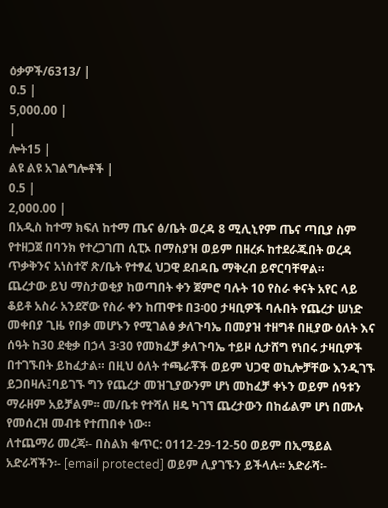ዕቃዎች/6313/ |
0.5 |
5,000.00 |
|
ሎት15 |
ልዩ ልዩ አገልግሎቶች |
0.5 |
2,000.00 |
በአዲስ ከተማ ክፍለ ከተማ ጤና ፅ/ቤት ወረዳ 8 ሚሊኒየም ጤና ጣቢያ ስም የተዘጋጀ በባንክ የተረጋገጠ ሲፒኦ በማስያዝ ወይም በዘረፉ ከተደራጁበት ወረዳ ጥቃቅንና አነስተኛ ጽ/ቤት የተፃፈ ህጋዊ ደብዳቤ ማቅረብ ይኖርባቸዋል።
ጨረታው ይህ ማስታወቂያ ከወጣበት ቀን ጀምሮ ባሉት 10 የስራ ቀናት አየር ላይ ቆይቶ አስራ አንደኛው የስራ ቀን ከጠዋቱ በ3፡00 ታዛቢዎች ባሉበት የጨረታ ሠነድ መቀበያ ጊዜ የበቃ መሆኑን የሚገልፅ ቃለጉባኤ በመያዝ ተዘግቶ በዚያው ዕለት እና ሰዓት ከ30 ደቂቃ በኃላ 3፡30 የመክፈቻ ቃለጉባኤ ተይዞ ሲታሸግ የነበሩ ታዛቢዎች በተገኙበት ይከፈታል። በዚህ ዕለት ተጫራቾች ወይም ህጋዊ ወኪሎቻቸው እንዲገኙ ይጋበዛሉ፤ባይገኙ ግን የጨረታ መዝጊያውንም ሆነ መከፈቻ ቀኑን ወይም ሰዓቱን ማራዘም አይቻልም፡፡ መ/ቤቱ የተሻለ ዘዴ ካገኘ ጨረታውን በከፊልም ሆነ በሙሉ የመሰረዝ መብቱ የተጠበቀ ነው።
ለተጨማሪ መረጃ፡- በስልክ ቁጥር: 0112-29-12-50 ወይም በኢሜይል አድራሻችን፡- [email protected] ወይም ሊያገኙን ይችላሉ፡፡ አድራሻ፡-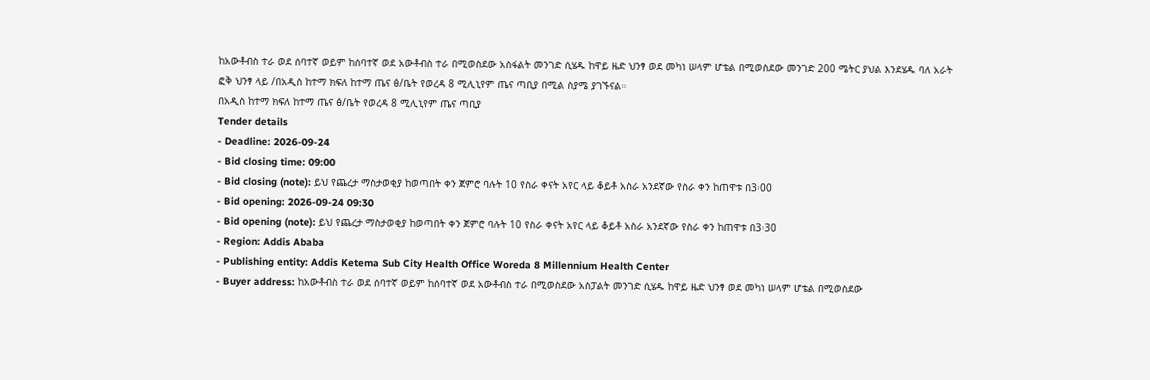ከአውቶብስ ተራ ወደ ሰባተኛ ወይም ከሰባተኛ ወደ አውቶብስ ተራ በሚወስደው አስፋልት መንገድ ሲሄዱ ከዋይ ዜድ ህንፃ ወደ መካነ ሠላም ሆቴል በሚወስደው መንገድ 200 ሜትር ያህል እንደሄዱ ባለ አራት ፎቅ ህንፃ ላይ /በአዲስ ከተማ ክፍለ ከተማ ጤና ፅ/ቤት የወረዳ 8 ሚሊኒየም ጤና ጣቢያ በሚል ስያሜ ያገኙናል።
በአዲስ ከተማ ክፍለ ከተማ ጤና ፅ/ቤት የወረዳ 8 ሚሊኒየም ጤና ጣቢያ
Tender details
- Deadline: 2026-09-24
- Bid closing time: 09:00
- Bid closing (note): ይህ የጨረታ ማስታወቂያ ከወጣበት ቀን ጀምሮ ባሉት 10 የስራ ቀናት አየር ላይ ቆይቶ አስራ አንደኛው የስራ ቀን ከጠዋቱ በ3፡00
- Bid opening: 2026-09-24 09:30
- Bid opening (note): ይህ የጨረታ ማስታወቂያ ከወጣበት ቀን ጀምሮ ባሉት 10 የስራ ቀናት አየር ላይ ቆይቶ አስራ አንደኛው የስራ ቀን ከጠዋቱ በ3፡30
- Region: Addis Ababa
- Publishing entity: Addis Ketema Sub City Health Office Woreda 8 Millennium Health Center
- Buyer address: ከአውቶብስ ተራ ወደ ሰባተኛ ወይም ከሰባተኛ ወደ አውቶብስ ተራ በሚወስደው አስፓልት መንገድ ሲሄዱ ከዋይ ዜድ ህንፃ ወደ መካነ ሠላም ሆቴል በሚወስደው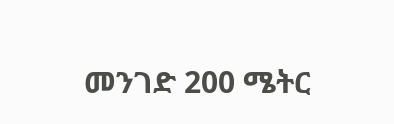መንገድ 200 ሜትር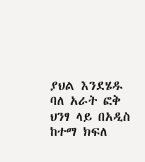ያህል እንደሄዱ ባለ አራት ፎቅ ህንፃ ላይ በአዲስ ከተማ ክፍለ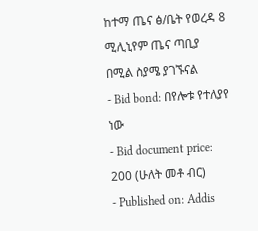ከተማ ጤና ፅ/ቤት የወረዳ 8 ሚሊኒየም ጤና ጣቢያ በሚል ስያሜ ያገኙናል
- Bid bond: በየሎቱ የተለያየ ነው
- Bid document price: 200 (ሁለት መቶ ብር)
- Published on: Addis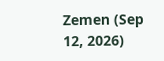Zemen (Sep 12, 2026)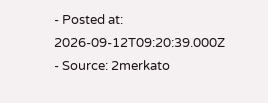- Posted at: 2026-09-12T09:20:39.000Z
- Source: 2merkato